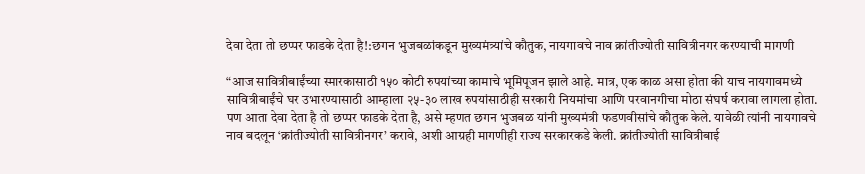देवा देता तो छप्पर फाडके देता है!:छगन भुजबळांकडून मुख्यमंत्र्यांचे कौतुक, नायगावचे नाव क्रांतीज्योती सावित्रीनगर करण्याची मागणी

“आज सावित्रीबाईंच्या स्मारकासाठी १५० कोटी रुपयांच्या कामाचे भूमिपूजन झाले आहे. मात्र, एक काळ असा होता की याच नायगावमध्ये सावित्रीबाईंचे घर उभारण्यासाठी आम्हाला २५-३० लाख रुपयांसाठीही सरकारी नियमांचा आणि परवानगीचा मोठा संघर्ष करावा लागला होता. पण आता देवा देता है तो छप्पर फाडके देता है, असे म्हणत छगन भुजबळ यांनी मुख्यमंत्री फडणवीसांचे कौतुक केले. यावेळी त्यांनी नायगावचे नाव बदलून ‘क्रांतीज्योती सावित्रीनगर’ करावे, अशी आग्रही मागणीही राज्य सरकारकडे केली. क्रांतीज्योती सावित्रीबाई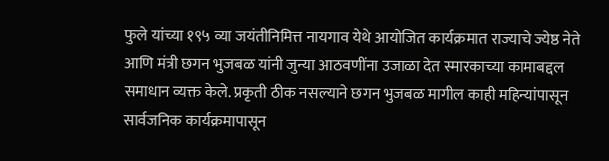फुले यांच्या १९५ व्या जयंतीनिमित्त नायगाव येथे आयोजित कार्यक्रमात राज्याचे ज्येष्ठ नेते आणि मंत्री छगन भुजबळ यांनी जुन्या आठवणींना उजाळा देत स्मारकाच्या कामाबद्दल समाधान व्यक्त केले. प्रकृती ठीक नसल्याने छगन भुजबळ मागील काही महिन्यांपासून सार्वजनिक कार्यक्रमापासून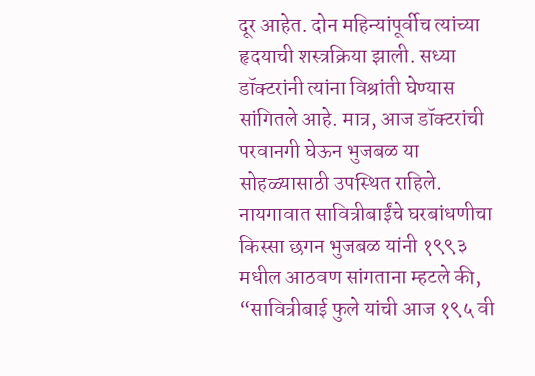दूर आहेत. दोन महिन्यांपूर्वीच त्यांच्या हृदयाची शस्त्रक्रिया झाली. सध्या डॉक्टरांनी त्यांना विश्रांती घेण्यास सांगितले आहे. मात्र, आज डॉक्टरांची परवानगी घेऊन भुजबळ या सोहळ्यासाठी उपस्थित राहिले. नायगावात सावित्रीबाईंचे घरबांधणीचा किस्सा छगन भुजबळ यांनी १९९३ मधील आठवण सांगताना म्हटले की, “सावित्रीबाई फुले यांची आज १९५ वी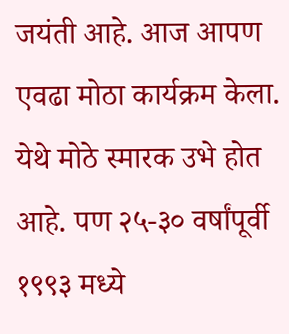जयंती आहे. आज आपण एवढा मोठा कार्यक्रम केला. येथे मोठे स्मारक उभे होत आहे. पण २५-३० वर्षांपूर्वी १९९३ मध्ये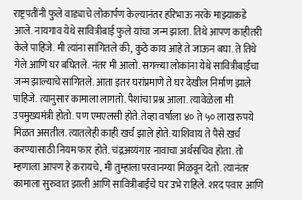राष्ट्रपतींनी फुले वाड्याचे लोकार्पण केल्यानंतर हरिभाऊ नरके माझ्याकडे आले. नायगाव येथे सावित्रीबाई फुले यांचा जन्म झाला. तिथे आपण काहीतरी केले पाहिजे. मी त्यांना सांगितले की, कुठे काय आहे ते जाऊन बघा. ते तिथे गेले आणि घर बघितले. नंतर मी आलो. सगळ्या लोकांना येथे सावित्रीबाईंचा जन्म झाल्याचे सांगितले. आता इतर घरांप्रमाणे ते घर देखील निर्माण झाले पाहिजे. त्यानुसार कामाला लागतो. पैशांचा प्रश्न आला. त्यावेळेला मी उपमुख्यमंत्री होतो. पण एमएलसी होते. तेव्हा वर्षाला ४० ते ५० लाख रुपये मिळत असतील. त्यातलेही काही खर्च झाले होते. याशिवाय ते पैसे खर्च करण्यासाठी नियम फार होते. चंद्रअय्यंगार नावाचा अर्थसचिव होता. तो म्हणाला आपण हे करायचे, मी तुम्हाला परवानग्या मिळवून देतो. त्यानंतर कामाला सुरुवात झाली आणि सावित्रीबाईंचे घर उभे राहिले. शरद पवार आणि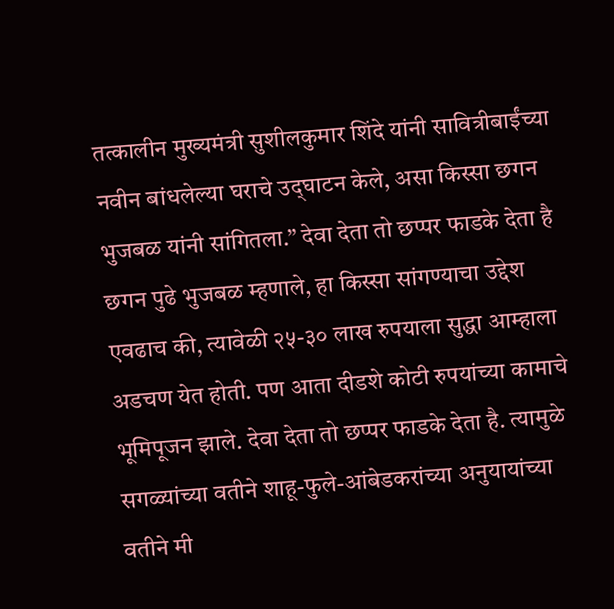तत्कालीन मुख्यमंत्री सुशीलकुमार शिंदे यांनी सावित्रीबाईंच्या नवीन बांधलेल्या घराचे उद‌्घाटन केले, असा किस्सा छगन भुजबळ यांनी सांगितला.” देवा देता तो छप्पर फाडके देता है छगन पुढे भुजबळ म्हणाले, हा किस्सा सांगण्याचा उद्देश एवढाच की, त्यावेळी २५-३० लाख रुपयाला सुद्धा आम्हाला अडचण येत होती. पण आता दीडशे कोटी रुपयांच्या कामाचे भूमिपूजन झाले. देवा देता तो छप्पर फाडके देता है. त्यामुळे सगळ्यांच्या वतीने शाहू-फुले-आंबेडकरांच्या अनुयायांच्या वतीने मी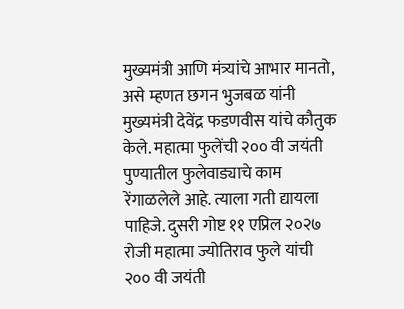मुख्यमंत्री आणि मंत्र्यांचे आभार मानतो, असे म्हणत छगन भुजबळ यांनी मुख्यमंत्री देवेंद्र फडणवीस यांचे कौतुक केले. महात्मा फुलेंची २०० वी जयंती पुण्यातील फुलेवाड्याचे काम रेंगाळलेले आहे. त्याला गती द्यायला पाहिजे. दुसरी गोष्ट ११ एप्रिल २०२७ रोजी महात्मा ज्योतिराव फुले यांची २०० वी जयंती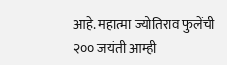आहे. महात्मा ज्योतिराव फुलेंची २०० जयंती आम्ही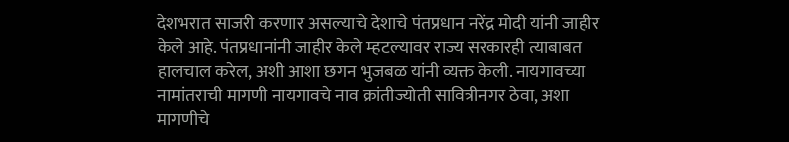देशभरात साजरी करणार असल्याचे देशाचे पंतप्रधान नरेंद्र मोदी यांनी जाहीर केले आहे. पंतप्रधानांनी जाहीर केले म्हटल्यावर राज्य सरकारही त्याबाबत हालचाल करेल, अशी आशा छगन भुजबळ यांनी व्यक्त केली. नायगावच्या नामांतराची मागणी नायगावचे नाव क्रांतीज्योती सावित्रीनगर ठेवा, अशा मागणीचे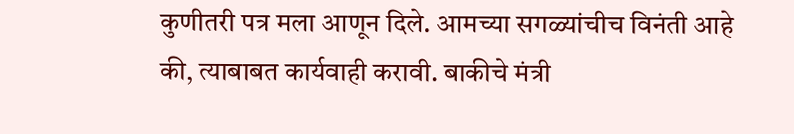कुणीतरी पत्र मला आणून दिले. आमच्या सगळ्यांचीच विनंती आहे की, त्याबाबत कार्यवाही करावी. बाकीचे मंत्री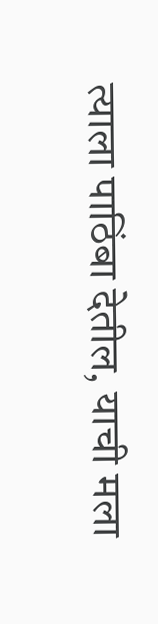त्याला पाठिंबा देतील, याची मला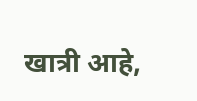खात्री आहे,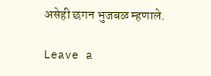असेही छगन भुजबळ म्हणाले.

Leave a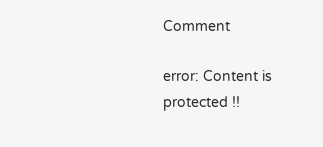Comment

error: Content is protected !!